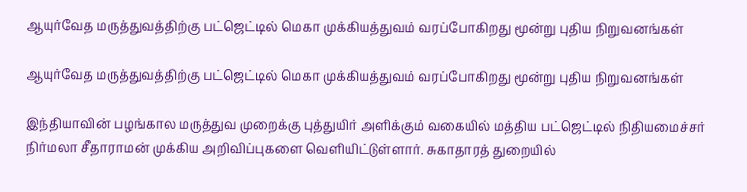ஆயுர்வேத மருத்துவத்திற்கு பட்ஜெட்டில் மெகா முக்கியத்துவம் வரப்போகிறது மூன்று புதிய நிறுவனங்கள்

ஆயுர்வேத மருத்துவத்திற்கு பட்ஜெட்டில் மெகா முக்கியத்துவம் வரப்போகிறது மூன்று புதிய நிறுவனங்கள்

இந்தியாவின் பழங்கால மருத்துவ முறைக்கு புத்துயிர் அளிக்கும் வகையில் மத்திய பட்ஜெட்டில் நிதியமைச்சர் நிர்மலா சீதாராமன் முக்கிய அறிவிப்புகளை வெளியிட்டுள்ளார். சுகாதாரத் துறையில்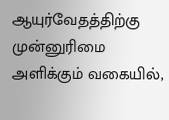ஆயுர்வேதத்திற்கு முன்னுரிமை அளிக்கும் வகையில்,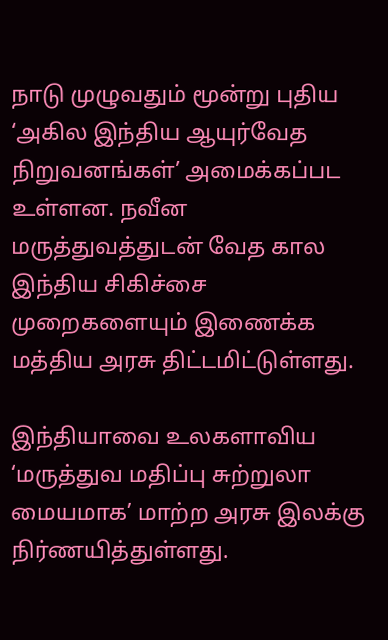நாடு முழுவதும் மூன்று புதிய ‘அகில இந்திய ஆயுர்வேத நிறுவனங்கள்’ அமைக்கப்பட உள்ளன. நவீன மருத்துவத்துடன் வேத கால இந்திய சிகிச்சை முறைகளையும் இணைக்க மத்திய அரசு திட்டமிட்டுள்ளது.

இந்தியாவை உலகளாவிய ‘மருத்துவ மதிப்பு சுற்றுலா மையமாக’ மாற்ற அரசு இலக்கு நிர்ணயித்துள்ளது.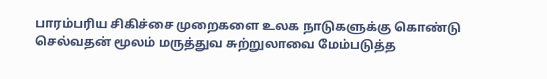பாரம்பரிய சிகிச்சை முறைகளை உலக நாடுகளுக்கு கொண்டு செல்வதன் மூலம் மருத்துவ சுற்றுலாவை மேம்படுத்த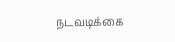நடவடிக்கை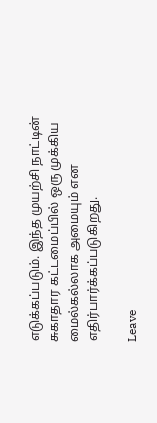எடுக்கப்படும். இந்த முயற்சி நாட்டின் சுகாதார கட்டமைப்பில் ஒரு முக்கிய மைல்கல்லாக அமையும் என எதிர்பார்க்கப்படுகிறது.

Leave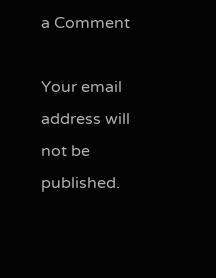a Comment

Your email address will not be published.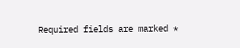Required fields are marked *